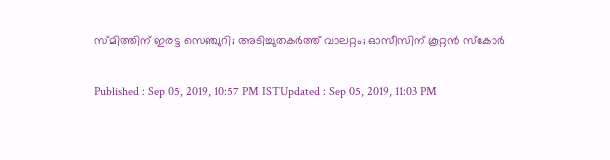സ്‌മിത്തിന് ഇരട്ട സെഞ്ചുറി; അടിച്ചുതകര്‍ത്ത് വാലറ്റം; ഓസീസിന് കൂറ്റന്‍ സ്‌കോര്‍

Published : Sep 05, 2019, 10:57 PM ISTUpdated : Sep 05, 2019, 11:03 PM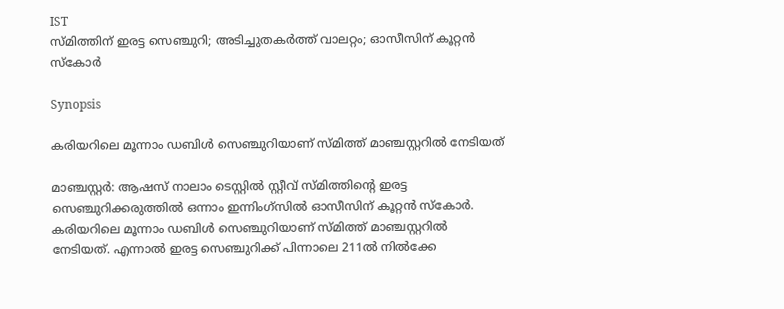IST
സ്‌മിത്തിന് ഇരട്ട സെഞ്ചുറി; അടിച്ചുതകര്‍ത്ത് വാലറ്റം; ഓസീസിന് കൂറ്റന്‍ സ്‌കോര്‍

Synopsis

കരിയറിലെ മൂന്നാം ഡബിള്‍ സെഞ്ചുറിയാണ് സ്‌മിത്ത് മാഞ്ചസ്റ്ററില്‍ നേടിയത്

മാഞ്ചസ്റ്റര്‍: ആഷസ് നാലാം ടെസ്റ്റില്‍ സ്റ്റീവ് സ്‌മിത്തിന്‍റെ ഇരട്ട സെഞ്ചുറിക്കരുത്തില്‍ ഒന്നാം ഇന്നിംഗ്‌സില്‍ ഓസീസിന് കൂറ്റന്‍ സ്‌കോര്‍. കരിയറിലെ മൂന്നാം ഡബിള്‍ സെഞ്ചുറിയാണ് സ്‌മിത്ത് മാഞ്ചസ്റ്ററില്‍ നേടിയത്. എന്നാല്‍ ഇരട്ട സെഞ്ചുറിക്ക് പിന്നാലെ 211ല്‍ നില്‍ക്കേ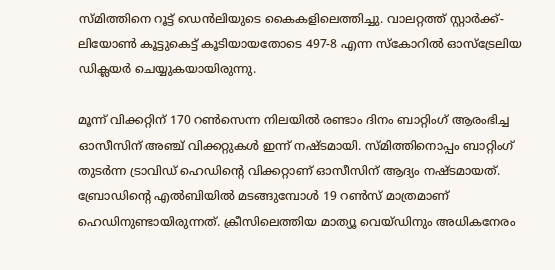സ്‌മിത്തിനെ റൂട്ട് ഡെന്‍ലിയുടെ കൈകളിലെത്തിച്ചു. വാലറ്റത്ത് സ്റ്റാര്‍ക്ക്- ലിയോണ്‍ കൂട്ടുകെട്ട് കൂടിയായതോടെ 497-8 എന്ന സ്‌കോറില്‍ ഓസ്‌ട്രേലിയ ഡിക്ലയര്‍ ചെയ്യുകയായിരുന്നു.

മൂന്ന് വിക്കറ്റിന് 170 റണ്‍സെന്ന നിലയില്‍ രണ്ടാം ദിനം ബാറ്റിംഗ് ആരംഭിച്ച ഓസീസിന് അഞ്ച് വിക്കറ്റുകള്‍ ഇന്ന് നഷ്ടമായി. സ്‌മിത്തിനൊപ്പം ബാറ്റിംഗ് തുടര്‍ന്ന ട്രാവിഡ് ഹെഡിന്‍റെ വിക്കറ്റാണ് ഓസീസിന് ആദ്യം നഷ്ടമായത്. ബ്രോഡിന്‍റെ എല്‍ബിയില്‍ മടങ്ങുമ്പോള്‍ 19 റണ്‍സ് മാത്രമാണ് ഹെഡിനുണ്ടായിരുന്നത്. ക്രീസിലെത്തിയ മാത്യൂ വെയ്‌ഡിനും അധികനേരം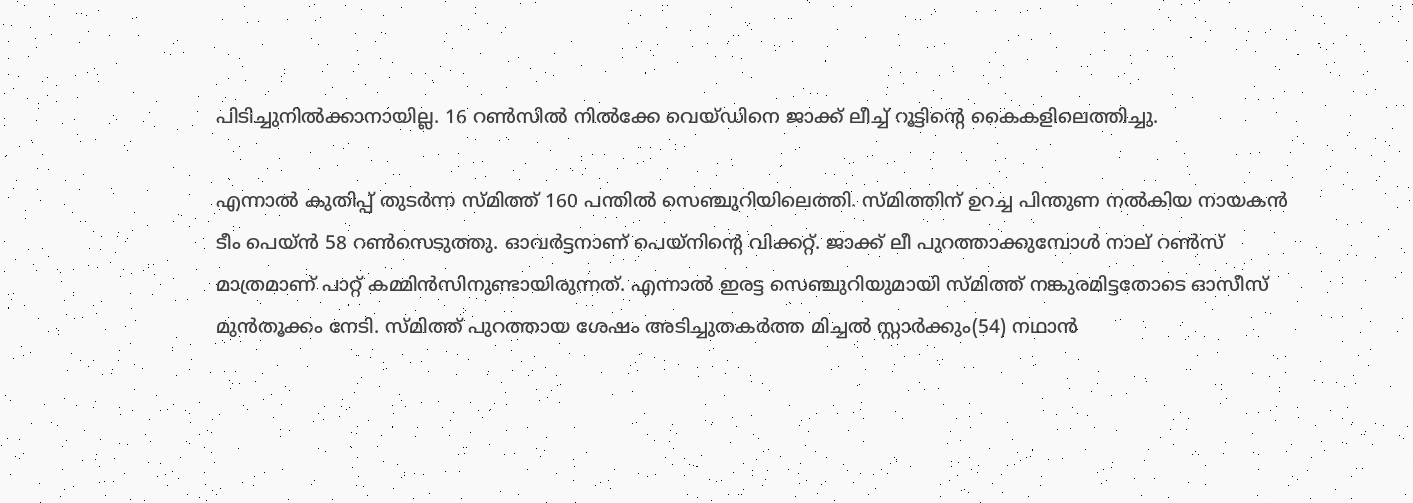പിടിച്ചുനില്‍ക്കാനായില്ല. 16 റണ്‍സില്‍ നില്‍ക്കേ വെയ്‌ഡിനെ ജാക്ക് ലീച്ച് റൂട്ടിന്‍റെ കൈകളിലെത്തിച്ചു.

എന്നാല്‍ കുതിപ്പ് തുടര്‍ന്ന സ്‌മിത്ത് 160 പന്തില്‍ സെഞ്ചുറിയിലെത്തി. സ്‌മിത്തിന് ഉറച്ച പിന്തുണ നല്‍കിയ നായകന്‍ ടീം പെയ്‌ന്‍ 58 റണ്‍സെടുത്തു. ഓവര്‍ട്ടനാണ് പെയ്‌നിന്‍റെ വിക്കറ്റ്. ജാക്ക് ലീ പുറത്താക്കുമ്പോള്‍ നാല് റണ്‍സ് മാത്രമാണ് പാറ്റ് കമ്മിന്‍സിനുണ്ടായിരുന്നത്. എന്നാല്‍ ഇരട്ട സെഞ്ചുറിയുമായി സ്‌മിത്ത് നങ്കുരമിട്ടതോടെ ഓസീസ് മുന്‍തൂക്കം നേടി. സ്‌മിത്ത് പുറത്തായ ശേഷം അടിച്ചുതകര്‍ത്ത മിച്ചല്‍ സ്റ്റാര്‍ക്കും(54) നഥാന്‍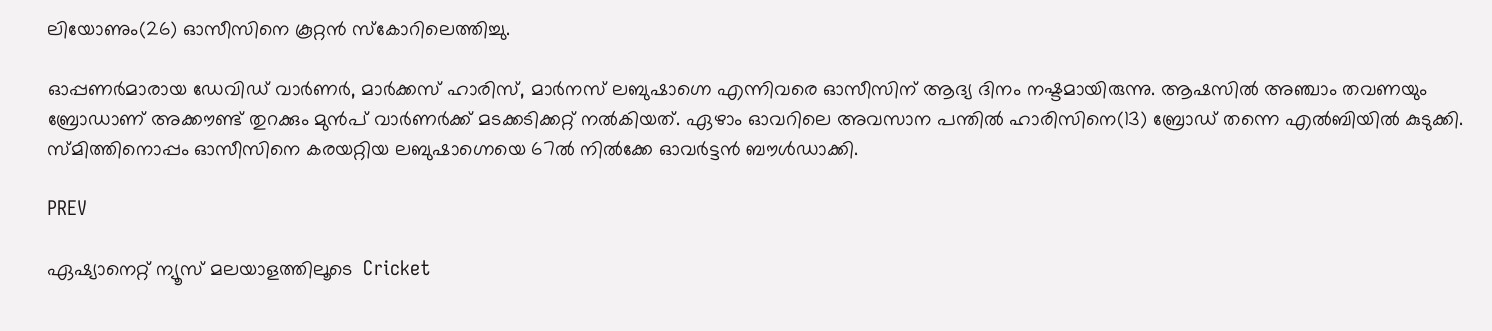ലിയോണും(26) ഓസീസിനെ കൂറ്റന്‍ സ്‌കോറിലെത്തിച്ചു.

ഓപ്പണര്‍മാരായ ഡേവിഡ് വാര്‍ണര്‍, മാര്‍ക്കസ് ഹാരിസ്, മാര്‍നസ് ലബുഷാഗ്നെ എന്നിവരെ ഓസീസിന് ആദ്യ ദിനം നഷ്ടമായിരുന്നു. ആഷസില്‍ അഞ്ചാം തവണയും ബ്രോഡാണ് അക്കൗണ്ട് തുറക്കും മുന്‍പ് വാര്‍ണര്‍ക്ക് മടക്കടിക്കറ്റ് നല്‍കിയത്. ഏഴാം ഓവറിലെ അവസാന പന്തില്‍ ഹാരിസിനെ(13) ബ്രോഡ് തന്നെ എല്‍ബിയില്‍ കുടുക്കി. സ്‌മിത്തിനൊപ്പം ഓസീസിനെ കരയറ്റിയ ലബുഷാഗ്നെയെ 67ല്‍ നില്‍ക്കേ ഓവര്‍ട്ടന്‍ ബൗള്‍ഡാക്കി.

PREV

ഏഷ്യാനെറ്റ് ന്യൂസ് മലയാളത്തിലൂടെ  Cricket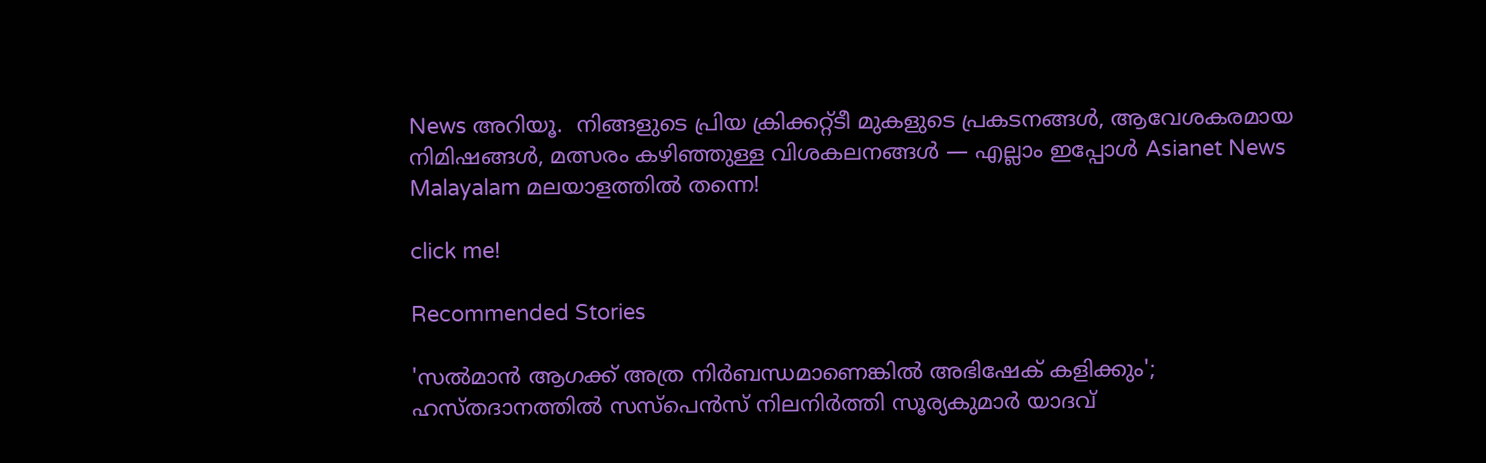News അറിയൂ.  നിങ്ങളുടെ പ്രിയ ക്രിക്കറ്റ്ടീ മുകളുടെ പ്രകടനങ്ങൾ, ആവേശകരമായ നിമിഷങ്ങൾ, മത്സരം കഴിഞ്ഞുള്ള വിശകലനങ്ങൾ — എല്ലാം ഇപ്പോൾ Asianet News Malayalam മലയാളത്തിൽ തന്നെ!

click me!

Recommended Stories

'സൽമാൻ ആഗക്ക് അത്ര നിർബന്ധമാണെങ്കിൽ അഭിഷേക് കളിക്കും'; ഹസ്തദാനത്തില്‍ സസ്പെന്‍സ് നിലനിർത്തി സൂര്യകുമാർ യാദവ്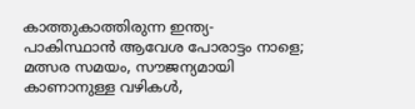കാത്തുകാത്തിരുന്ന ഇന്ത്യ-പാകിസ്ഥാന്‍ ആവേശ പോരാട്ടം നാളെ; മത്സര സമയം, സൗജന്യമായി കാണാനുള്ള വഴികള്‍,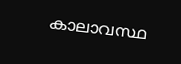കാലാവസ്ഥ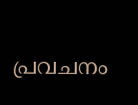പ്രവചനം